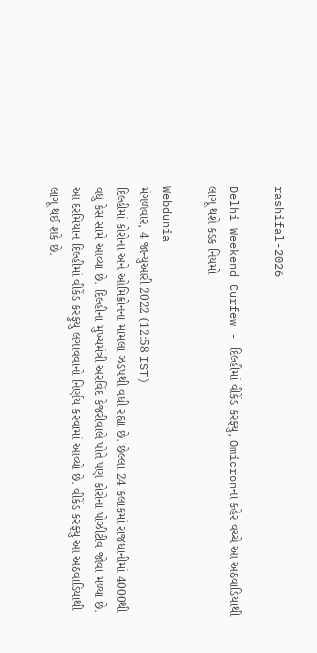rashifal-2026

Delhi Weekend Curfew - દિલ્હીમાં વીકેંડ કરફ્યુ, Omicronના કહેર વચ્ચે આ અઠવાડિયાથી લાગૂ થશે કડક નિયમો

Webdunia
મંગળવાર, 4 જાન્યુઆરી 2022 (12:58 IST)
દિલ્હીમાં કોરોના અને ઓમિક્રોનના મામલા ઝડપથી વધી રહ્યા છે. છેલ્લા 24 કલાકમાં રાજધાનીમાં 4000થી વધુ કેસ સામે આવ્યા છે. દિલ્હીના મુખ્યમંત્રી અરવિંદ કેજરીવાલે પોતે પણ કોરોના પોઝીટીવ જોવા મળ્યા છે. આ દરમિયાન દિલ્હીમાં વીકેંડ કરફુયુ લગાવવાનો નિર્ણય કરવામાં આવ્યો છે. વીકેંડ કરફ્યુ આ અઠવાડિયાથી લાગૂ થઈ શકે છે.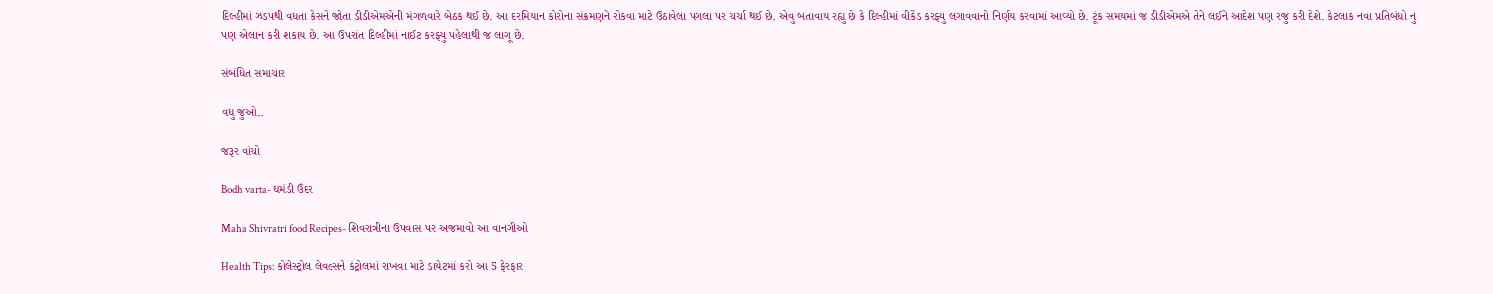દિલ્હીમાં ઝડપથી વધતા કેસને જોતા ડીડીએમએની મંગળવારે બેઠક થઈ છે. આ દરમિયાન કોરોના સંક્રમણને રોકવા માટે ઉઠાવેલા પગલા પર ચર્ચા થઈ છે. એવુ બતાવાય રહ્યુ છે કે દિલ્હીમાં વીકેંડ કરફ્યુ લગાવવાનો નિર્ણય કરવામાં આવ્યો છે. ટૂંક સમયમાં જ ડીડીએમએ તેને લઈને આદેશ પણ રજુ કરી દેશે. કેટલાક નવા પ્રતિબંધો નુ પણ એલાન કરી શકાય છે. આ ઉપરાંત દિલ્હીમાં નાઈટ કરફ્યુ પહેલાથી જ લાગૂ છે.

સંબંધિત સમાચાર

વધુ જુઓ..

જરૂર વાંચો

Bodh varta- ઘમંડી ઉંદર

Maha Shivratri food Recipes- શિવરાત્રીના ઉપવાસ પર અજમાવો આ વાનગીઓ

Health Tips: કોલેસ્ટ્રોલ લેવલ્સને કંટ્રોલમાં રાખવા માટે ડાયેટમાં કરો આ 5 ફેરફાર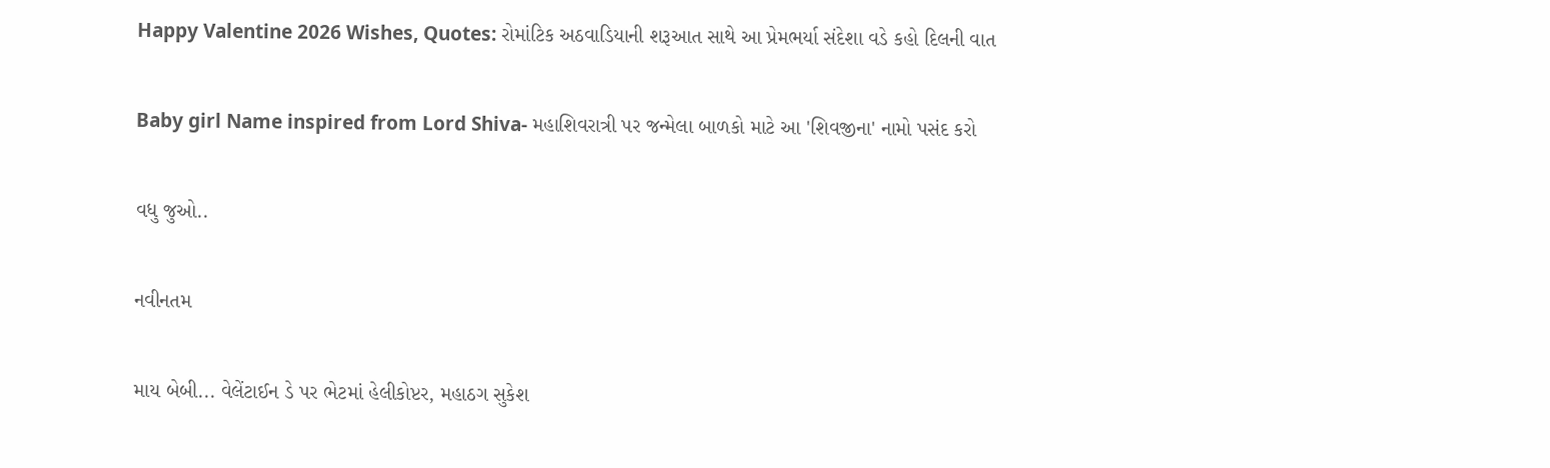Happy Valentine 2026 Wishes, Quotes: રોમાંટિક અઠવાડિયાની શરૂઆત સાથે આ પ્રેમભર્યા સંદેશા વડે કહો દિલની વાત

Baby girl Name inspired from Lord Shiva- મહાશિવરાત્રી પર જન્મેલા બાળકો માટે આ 'શિવજીના' નામો પસંદ કરો

વધુ જુઓ..

નવીનતમ

માય બેબી... વેલેંટાઈન ડે પર ભેટમાં હેલીકોપ્ટર, મહાઠગ સુકેશ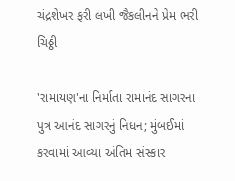ચંદ્રશેખર ફરી લખી જૈકલીનને પ્રેમ ભરી ચિઠ્ઠી

'રામાયણ'ના નિર્માતા રામાનંદ સાગરના પુત્ર આનંદ સાગરનું નિધન; મુંબઈમાં કરવામાં આવ્યા અંતિમ સંસ્કાર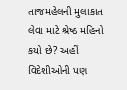તાજમહેલની મુલાકાત લેવા માટે શ્રેષ્ઠ મહિનો કયો છે? અહીં વિદેશીઓની પણ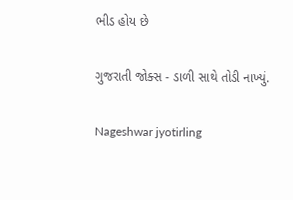ભીડ હોય છે

ગુજરાતી જોક્સ - ડાળી સાથે તોડી નાખ્યું.

Nageshwar jyotirling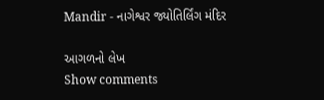Mandir - નાગેશ્વર જ્યોતિર્લિંગ મંદિર

આગળનો લેખ
Show comments